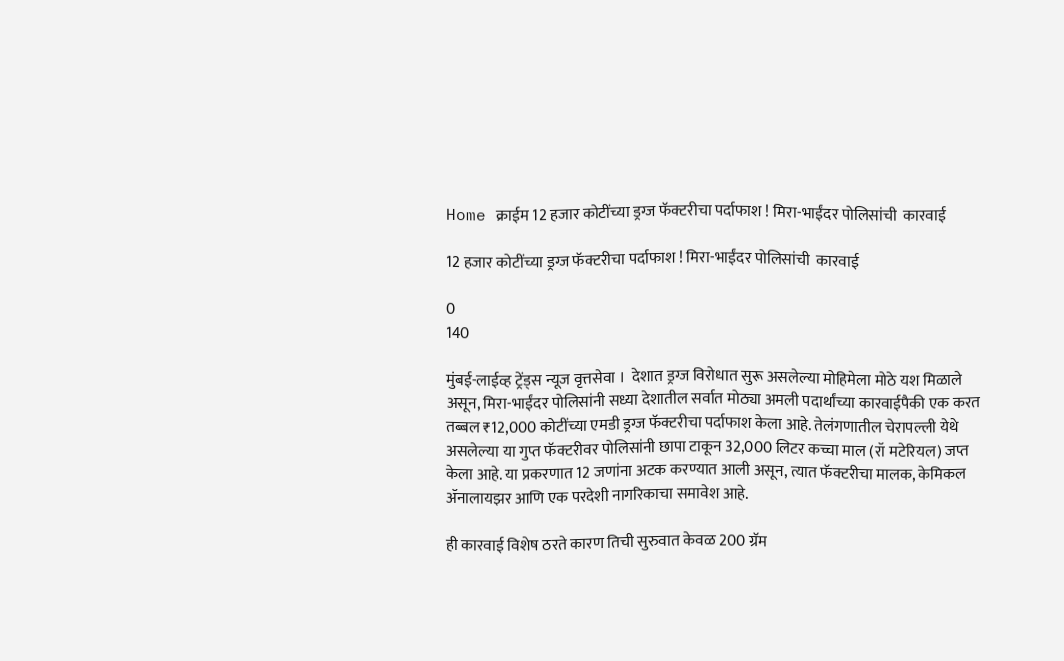Home क्राईम 12 हजार कोटींच्या ड्रग्ज फॅक्टरीचा पर्दाफाश ! मिरा-भाईंदर पोलिसांची  कारवाई

12 हजार कोटींच्या ड्रग्ज फॅक्टरीचा पर्दाफाश ! मिरा-भाईंदर पोलिसांची  कारवाई

0
140

मुंबई-लाईव्ह ट्रेंड्स न्यूज वृत्तसेवा ।  देशात ड्रग्ज विरोधात सुरू असलेल्या मोहिमेला मोठे यश मिळाले असून, मिरा-भाईंदर पोलिसांनी सध्या देशातील सर्वात मोठ्या अमली पदार्थांच्या कारवाईपैकी एक करत तब्बल ₹12,000 कोटींच्या एमडी ड्रग्ज फॅक्टरीचा पर्दाफाश केला आहे. तेलंगणातील चेरापल्ली येथे असलेल्या या गुप्त फॅक्टरीवर पोलिसांनी छापा टाकून 32,000 लिटर कच्चा माल (रॉ मटेरियल) जप्त केला आहे. या प्रकरणात 12 जणांना अटक करण्यात आली असून, त्यात फॅक्टरीचा मालक, केमिकल ॲनालायझर आणि एक परदेशी नागरिकाचा समावेश आहे.

ही कारवाई विशेष ठरते कारण तिची सुरुवात केवळ 200 ग्रॅम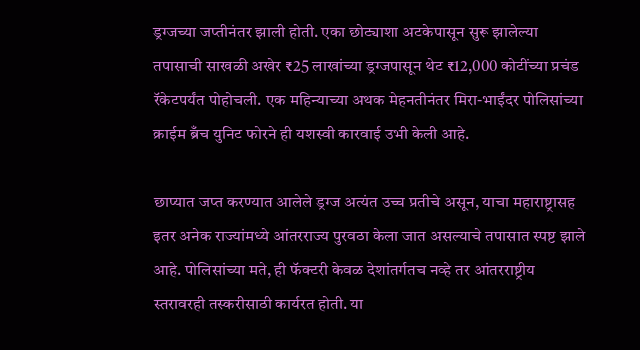ड्रग्जच्या जप्तीनंतर झाली होती. एका छोट्याशा अटकेपासून सुरू झालेल्या तपासाची साखळी अखेर ₹25 लाखांच्या ड्रग्जपासून थेट ₹12,000 कोटींच्या प्रचंड रॅकेटपर्यंत पोहोचली. एक महिन्याच्या अथक मेहनतीनंतर मिरा-भाईंदर पोलिसांच्या क्राईम ब्रँच युनिट फोरने ही यशस्वी कारवाई उभी केली आहे.

छाप्यात जप्त करण्यात आलेले ड्रग्ज अत्यंत उच्च प्रतीचे असून, याचा महाराष्ट्रासह इतर अनेक राज्यांमध्ये आंतरराज्य पुरवठा केला जात असल्याचे तपासात स्पष्ट झाले आहे. पोलिसांच्या मते, ही फॅक्टरी केवळ देशांतर्गतच नव्हे तर आंतरराष्ट्रीय स्तरावरही तस्करीसाठी कार्यरत होती. या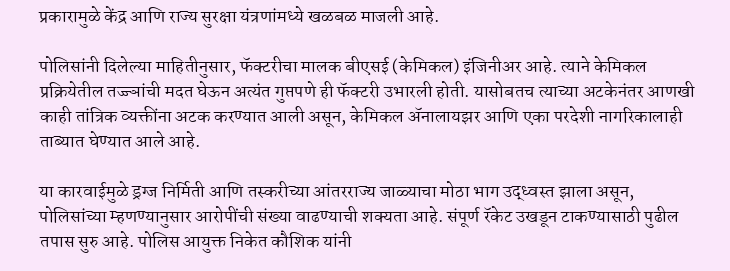प्रकारामुळे केंद्र आणि राज्य सुरक्षा यंत्रणांमध्ये खळबळ माजली आहे.

पोलिसांनी दिलेल्या माहितीनुसार, फॅक्टरीचा मालक बीएसई (केमिकल) इंजिनीअर आहे. त्याने केमिकल प्रक्रियेतील तज्ज्ञांची मदत घेऊन अत्यंत गुप्तपणे ही फॅक्टरी उभारली होती. यासोबतच त्याच्या अटकेनंतर आणखी काही तांत्रिक व्यक्तींना अटक करण्यात आली असून, केमिकल ॲनालायझर आणि एका परदेशी नागरिकालाही ताब्यात घेण्यात आले आहे.

या कारवाईमुळे ड्रग्ज निर्मिती आणि तस्करीच्या आंतरराज्य जाळ्याचा मोठा भाग उद्ध्वस्त झाला असून, पोलिसांच्या म्हणण्यानुसार आरोपींची संख्या वाढण्याची शक्यता आहे. संपूर्ण रॅकेट उखडून टाकण्यासाठी पुढील तपास सुरु आहे. पोलिस आयुक्त निकेत कौशिक यांनी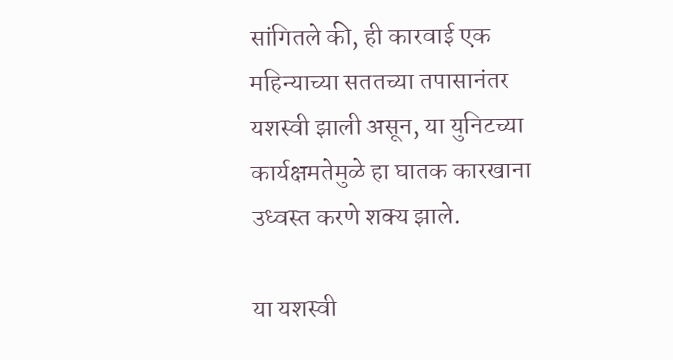सांगितले की, ही कारवाई एक महिन्याच्या सततच्या तपासानंतर यशस्वी झाली असून, या युनिटच्या कार्यक्षमतेमुळे हा घातक कारखाना उध्वस्त करणे शक्य झाले.

या यशस्वी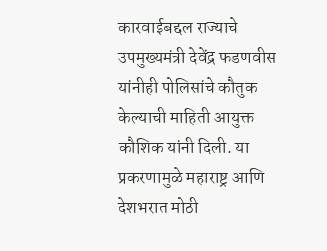कारवाईबद्दल राज्याचे उपमुख्यमंत्री देवेंद्र फडणवीस यांनीही पोलिसांचे कौतुक केल्याची माहिती आयुक्त कौशिक यांनी दिली. या प्रकरणामुळे महाराष्ट्र आणि देशभरात मोठी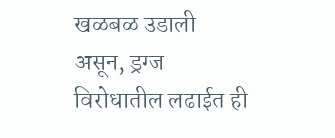खळबळ उडाली असून, ड्रग्ज विरोधातील लढाईत ही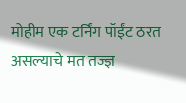मोहीम एक टर्निंग पॉईंट ठरत असल्याचे मत तज्ज्ञ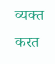व्यक्त करत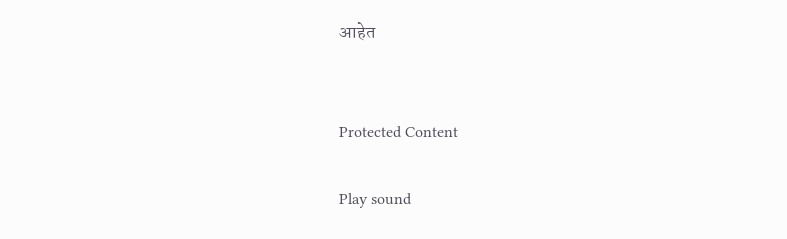आहेत


Protected Content

Play sound